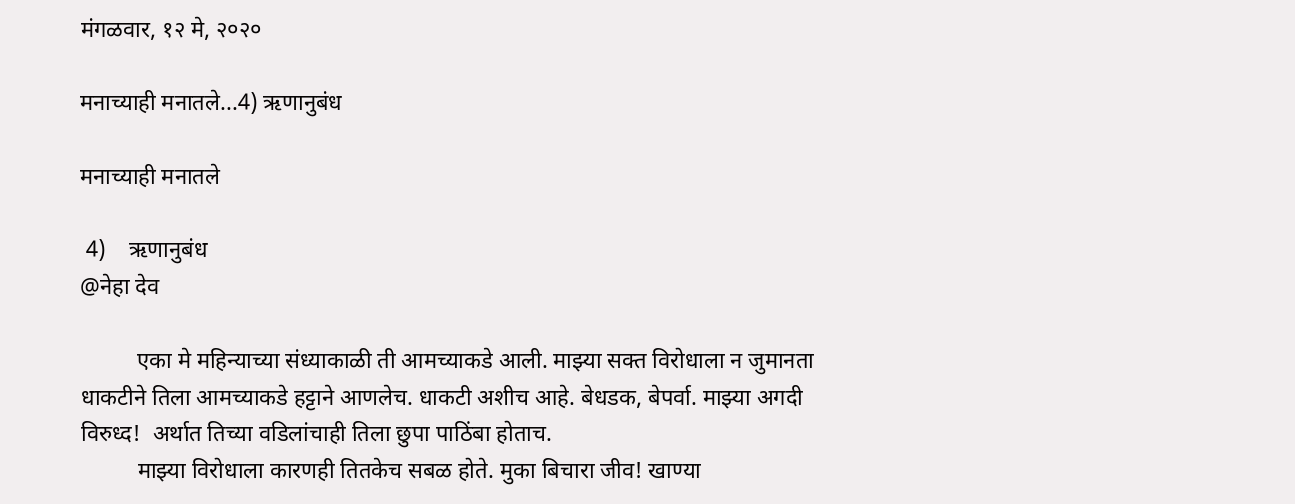मंगळवार, १२ मे, २०२०

मनाच्याही मनातले...4) ऋणानुबंध

मनाच्याही मनातले

 4)    ऋणानुबंध
@नेहा देव

          एका मे महिन्याच्या संध्याकाळी ती आमच्याकडे आली. माझ्या सक्त विरोधाला न जुमानता धाकटीने तिला आमच्याकडे हट्टाने आणलेच. धाकटी अशीच आहे. बेधडक, बेपर्वा. माझ्या अगदी विरुध्द!  अर्थात तिच्या वडिलांचाही तिला छुपा पाठिंबा होताच.
          माझ्या विरोधाला कारणही तितकेच सबळ होते. मुका बिचारा जीव! खाण्या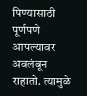पिण्यासाठी  पूर्णपणे आपल्यावर अवलंबून राहातो. त्यामुळे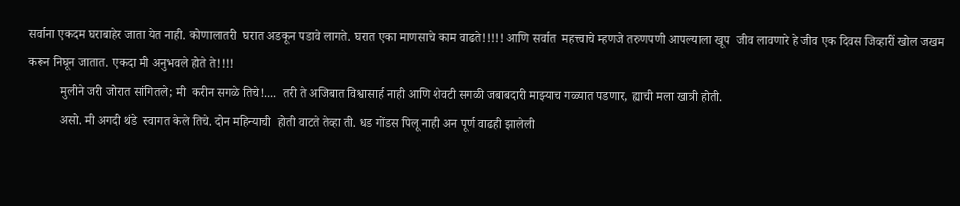सर्वाना एकदम घराबाहेर जाता येत नाही. कोणालातरी  घरात अडकून पडावे लागते. घरात एका माणसाचे काम वाढते!!!!! आणि सर्वात  महत्त्वाचे म्हणजे तरुणपणी आपल्याला खूप  जीव लावणारे हे जीव एक दिवस जिव्हारीं खोल जखम करून निघून जातात. एकदा मी अनुभवले होते ते!!!!
          मुलीने जरी जोरात सांगितले; मी  करीन सगळे तिचे!....  तरी ते अजिबात विश्वासार्ह नाही आणि शेवटी सगळी जबाबदारी माझ्याच गळ्यात पडणार, ह्याची मला खात्री होती.
          असो. मी अगदी थंडे  स्वागत केले तिचे. दोन महिन्याची  होती वाटते तेव्हा ती. धड गोंडस पिलू नाही अन पूर्ण वाढही झालेली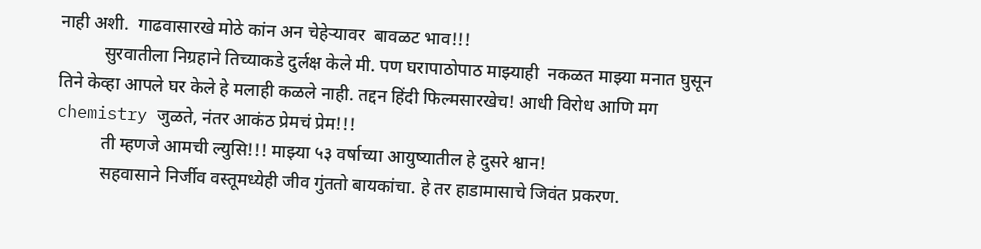नाही अशी.  गाढवासारखे मोठे कांन अन चेहेऱ्यावर  बावळट भाव!!!
          सुरवातीला निग्रहाने तिच्याकडे दुर्लक्ष केले मी. पण घरापाठोपाठ माझ्याही  नकळत माझ्या मनात घुसून तिने केव्हा आपले घर केले हे मलाही कळले नाही. तद्दन हिंदी फिल्मसारखेच! आधी विरोध आणि मग chemistry जुळते, नंतर आकंठ प्रेमचं प्रेम!!!
          ती म्हणजे आमची ल्युसि!!! माझ्या ५३ वर्षाच्या आयुष्यातील हे दुसरे श्वान!
          सहवासाने निर्जीव वस्तूमध्येही जीव गुंततो बायकांचा. हे तर हाडामासाचे जिवंत प्रकरण.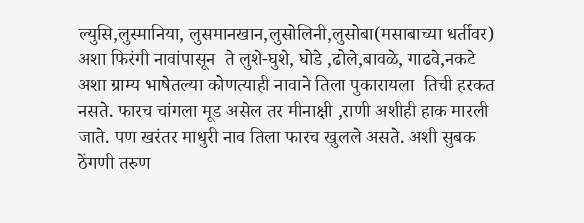ल्युसि,लुस्मानिया, लुसमानखान,लुसोलिनी,लुसोबा(मसाबाच्या धर्तीवर) अशा फिरंगी नावांपासून  ते लुशे-घुशे, घोडे ,ढोले,बावळे, गाढवे,नकटे  अशा ग्राम्य भाषेतल्या कोणत्याही नावाने तिला पुकारायला  तिची हरकत  नसते. फारच चांगला मूड असेल तर मीनाक्षी ,राणी अशीही हाक मारली जाते. पण खरंतर माधुरी नाव तिला फारच खुलले असते. अशी सुबक ठेंगणी तरुण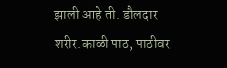झाली आहे ती. डौलदार शरीर.काळी पाठ, पाठीवर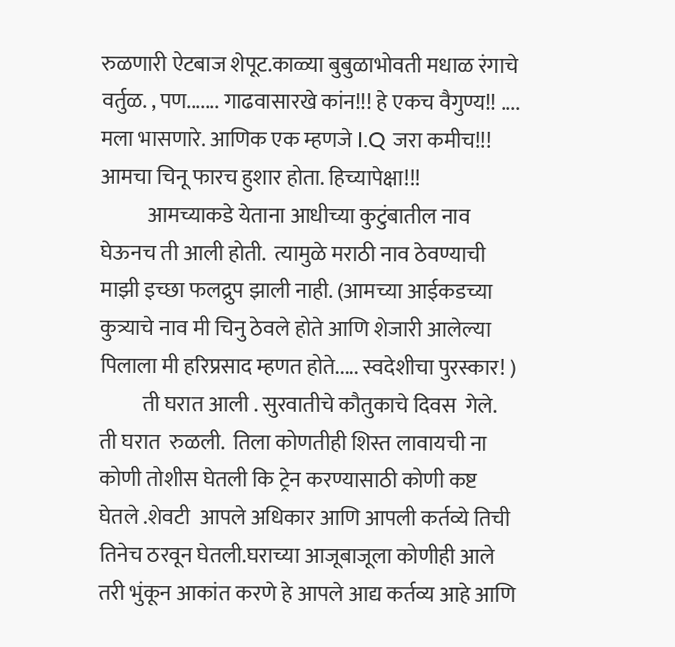रुळणारी ऐटबाज शेपूट.काळ्या बुबुळाभोवती मधाळ रंगाचे वर्तुळ. , पण....... गाढवासारखे कांन!!! हे एकच वैगुण्य!! .... मला भासणारे. आणिक एक म्हणजे I.Q जरा कमीच!!! आमचा चिनू फारच हुशार होता. हिच्यापेक्षा!!!
           आमच्याकडे येताना आधीच्या कुटुंबातील नाव घेऊनच ती आली होती.  त्यामुळे मराठी नाव ठेवण्याची  माझी इच्छा फलद्रुप झाली नाही. (आमच्या आईकडच्या  कुत्र्याचे नाव मी चिनु ठेवले होते आणि शेजारी आलेल्या पिलाला मी हरिप्रसाद म्हणत होते..... स्वदेशीचा पुरस्कार! )
          ती घरात आली . सुरवातीचे कौतुकाचे दिवस  गेले. ती घरात  रुळली.  तिला कोणतीही शिस्त लावायची ना कोणी तोशीस घेतली कि ट्रेन करण्यासाठी कोणी कष्ट घेतले .शेवटी  आपले अधिकार आणि आपली कर्तव्ये तिची  तिनेच ठरवून घेतली.घराच्या आजूबाजूला कोणीही आले तरी भुंकून आकांत करणे हे आपले आद्य कर्तव्य आहे आणि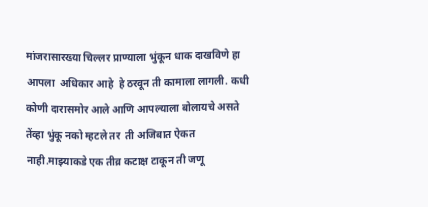मांजरासारख्या चिल्लर प्राण्याला भुंकून धाक दाखविणे हा आपला  अधिकार आहे  हे ठरवून ती कामाला लागली. कधी कोणी दारासमोर आले आणि आपल्याला बोलायचे असते तेंव्हा भुंकू नको म्हटले तर  ती अजिबात ऐकत  नाही.माझ्याकडे एक तीव्र कटाक्ष टाकून ती जणू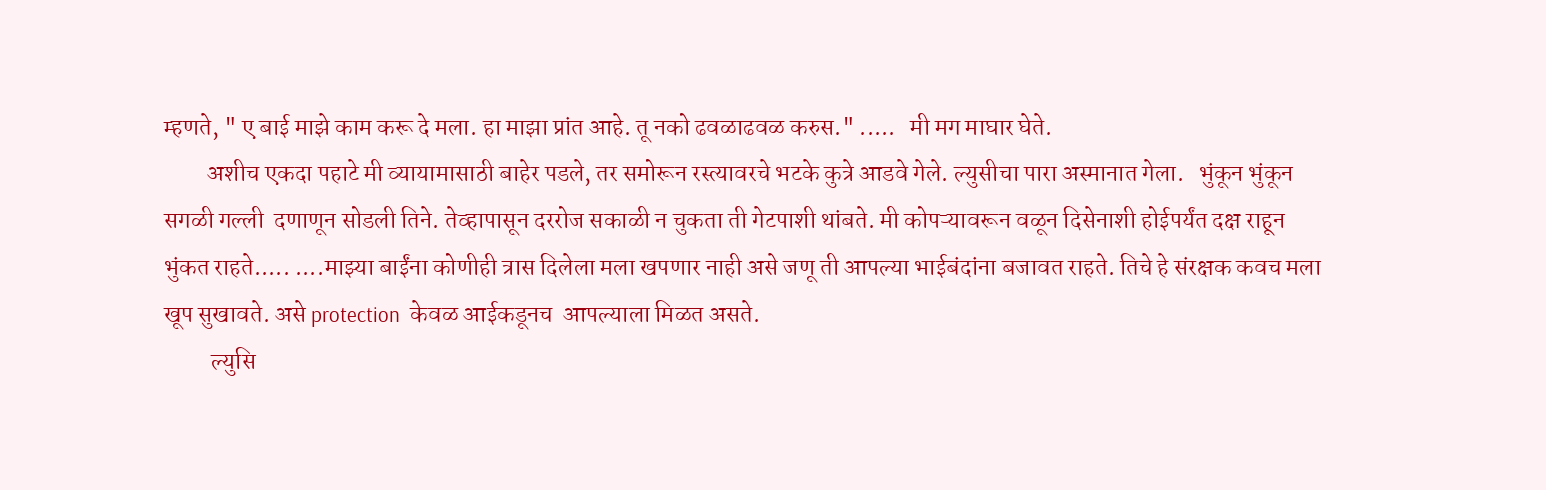म्हणते, " ए बाई माझे काम करू दे मला. हा माझा प्रांत आहे. तू नको ढवळाढवळ करुस." .....   मी मग माघार घेते.
         अशीच एकदा पहाटे मी व्यायामासाठी बाहेर पडले, तर समोरून रस्त्यावरचे भटके कुत्रे आडवे गेले. ल्युसीचा पारा अस्मानात गेला.   भुंकून भुंकून  सगळी गल्ली  दणाणून सोडली तिने. तेव्हापासून दररोज सकाळी न चुकता ती गेटपाशी थांबते. मी कोपऱ्यावरून वळून दिसेनाशी होईपर्यंत दक्ष राहून भुंकत राहते..... ....माझ्या बाईंना कोणीही त्रास दिलेला मला खपणार नाही असे जणू ती आपल्या भाईबंदांना बजावत राहते. तिचे हे संरक्षक कवच मला खूप सुखावते. असे protection  केवळ आईकडूनच  आपल्याला मिळत असते.
          ल्युसि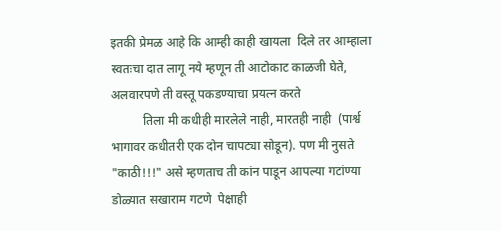इतकी प्रेमळ आहे कि आम्ही काही खायला  दिले तर आम्हाला स्वतःचा दात लागू नये म्हणून ती आटोकाट काळजी घेते, अलवारपणे ती वस्तू पकडण्याचा प्रयत्न करते
          तिला मी कधीही मारलेले नाही, मारतही नाही  (पार्श्व भागावर कधीतरी एक दोन चापट्या सोडून). पण मी नुसते  "काठी!!!" असे म्हणताच ती कांन पाडून आपल्या गटांण्या डोळ्यात सखाराम गटणे  पेक्षाही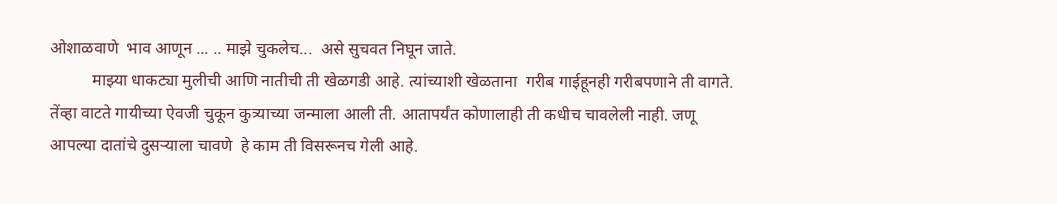ओशाळवाणे  भाव आणून ... .. माझे चुकलेच...  असे सुचवत निघून जाते.
          माझ्या धाकट्या मुलीची आणि नातीची ती खेळगडी आहे. त्यांच्याशी खेळताना  गरीब गाईहूनही गरीबपणाने ती वागते. तेंव्हा वाटते गायीच्या ऐवजी चुकून कुत्र्याच्या जन्माला आली ती. आतापर्यंत कोणालाही ती कधीच चावलेली नाही. जणू आपल्या दातांचे दुसऱ्याला चावणे  हे काम ती विसरूनच गेली आहे.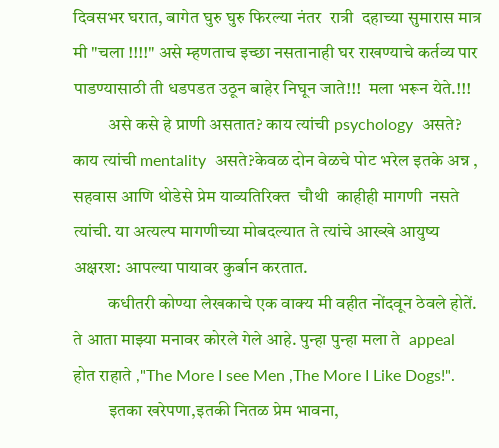दिवसभर घरात, बागेत घुरु घुरु फिरल्या नंतर  रात्री  दहाच्या सुमारास मात्र मी "चला !!!!" असे म्हणताच इच्छा नसतानाही घर राखण्याचे कर्तव्य पार पाडण्यासाठी ती धडपडत उठून बाहेर निघून जाते!!!  मला भरून येते.!!!
          असे कसे हे प्राणी असतात? काय त्यांची psychology  असते? काय त्यांची mentality  असते?केवळ दोन वेळचे पोट भरेल इतके अन्न , सहवास आणि थोडेसे प्रेम याव्यतिरिक्त  चौथी  काहीही मागणी  नसते त्यांची. या अत्यल्प मागणीच्या मोबदल्यात ते त्यांचे आख्खे आयुष्य अक्षरश: आपल्या पायावर कुर्बान करतात.
          कधीतरी कोण्या लेखकाचे एक वाक्य मी वहीत नोंदवून ठेवले होतें. ते आता माझ्या मनावर कोरले गेले आहे. पुन्हा पुन्हा मला ते  appeal   होत राहाते ,"The More I see Men ,The More I Like Dogs!".
          इतका खरेपणा,इतकी नितळ प्रेम भावना,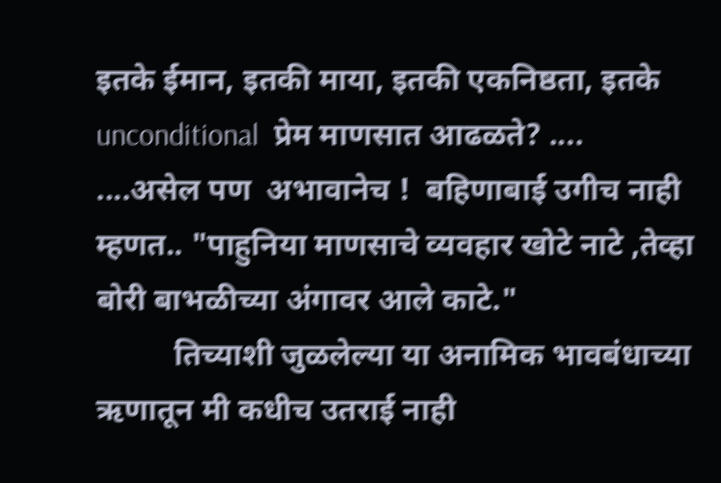इतके ईमान, इतकी माया, इतकी एकनिष्ठता, इतके unconditional  प्रेम माणसात आढळते? .... ....असेल पण  अभावानेच !  बहिणाबाई उगीच नाही म्हणत.. "पाहुनिया माणसाचे व्यवहार खोटे नाटे ,तेव्हा बोरी बाभळीच्या अंगावर आले काटे."
          तिच्याशी जुळलेल्या या अनामिक भावबंधाच्या ऋणातून मी कधीच उतराई नाही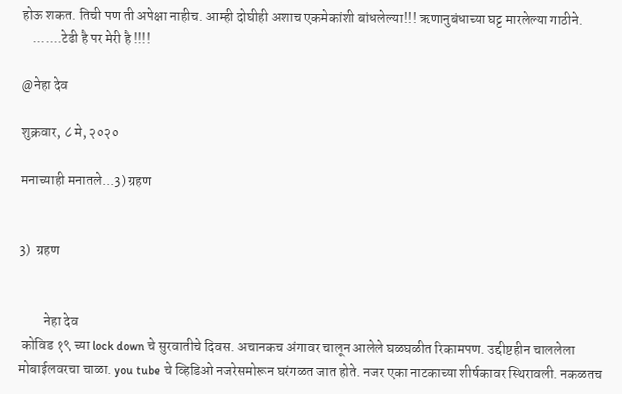होऊ शकत. तिची पण ती अपेक्षा नाहीच. आम्ही दोघीही अशाच एकमेकांशी बांधलेल्या!!! ऋणानुबंधाच्या घट्ट मारलेल्या गाठीने.
    .......टेढी है पर मेरी है !!!!

@नेहा देव

शुक्रवार, ८ मे, २०२०

मनाच्याही मनातले...3) ग्रहण


3)  ग्रहण


         नेहा देव
 कोविड १९ च्या lock down चे सुरवातीचे दिवस. अचानकच अंगावर चालून आलेले घळघळीत रिकामपण. उद्दीष्टहीन चाललेला मोबाईलवरचा चाळा. you tube चे व्हिडिओ नजरेसमोरून घरंगळत जात होते. नजर एका नाटकाच्या शीर्षकावर स्थिरावली. नकळतच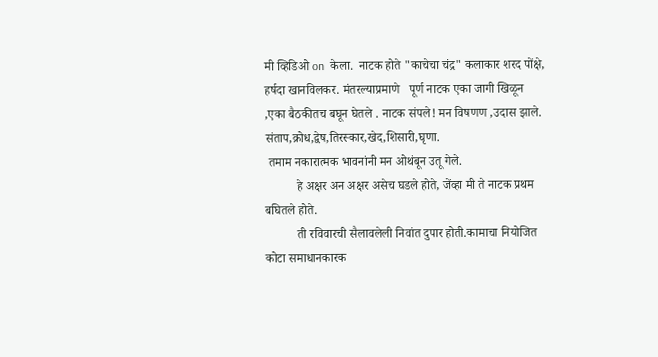मी व्हिडिओ on  केला.  नाटक होते "काचेचा चंद्र" कलाकार शरद पोंक्षे, हर्षदा खानविलकर. मंतरल्याप्रमाणे   पूर्ण नाटक एका जागी खिळून ,एका बैठकीतच बघून घेतले . नाटक संपले! मन विषणण ,उदास झाले. संताप,क्रोध,द्वेष,तिरस्कार,खेद,शिसारी,घृणा.
 तमाम नकारात्मक भावनांनी मन ओथंबून उतू गेले.
          हे अक्षर अन अक्षर असेच घडले होते, जेंव्हा मी ते नाटक प्रथम बघितले होते.
          ती रविवारची सैलावलेली निवांत दुपार होती.कामाचा नियोजित कोटा समाधानकारक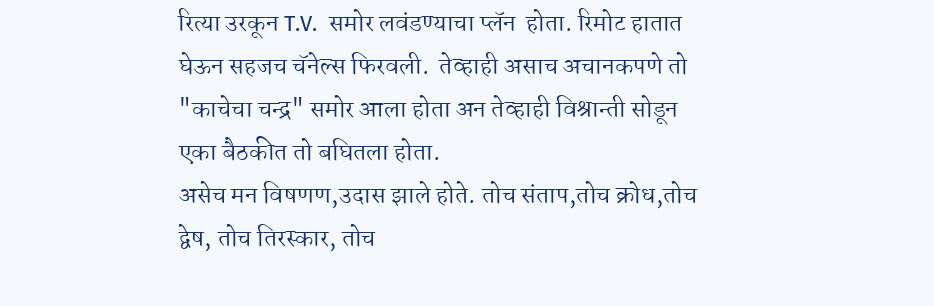रित्या उरकून T.V.  समोर लवंडण्याचा प्लॅन  होता. रिमोट हातात घेऊन सहजच चॅनेल्स फिरवली.  तेव्हाही असाच अचानकपणे तो "काचेचा चन्द्र" समोर आला होता अन तेव्हाही विश्रान्ती सोडून एका बैठकीत तो बघितला होता.
असेच मन विषणण,उदास झाले होते. तोच संताप,तोच क्रोध,तोच द्वेष, तोच तिरस्कार, तोच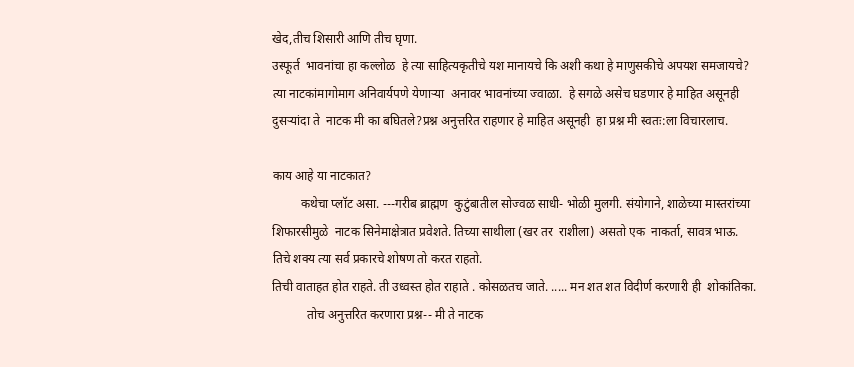खेद,तीच शिसारी आणि तीच घृणा.
उस्फूर्त  भावनांचा हा कल्लोळ  हे त्या साहित्यकृतीचे यश मानायचे कि अशी कथा हे माणुसकीचे अपयश समजायचे?
त्या नाटकांमागोमाग अनिवार्यपणे येणाऱ्या  अनावर भावनांच्या ज्वाळा.  हे सगळे असेच घडणार हे माहित असूनही दुसऱ्यांदा ते  नाटक मी का बघितले?प्रश्न अनुत्तरित राहणार हे माहित असूनही  हा प्रश्न मी स्वतः:ला विचारलाच.

काय आहे या नाटकात?
         कथेचा प्लॉट असा. ---गरीब ब्राह्मण  कुटुंबातील सोज्वळ साधी- भोळी मुलगी. संयोगाने, शाळेच्या मास्तरांच्या शिफारसीमुळे  नाटक सिनेमाक्षेत्रात प्रवेशते. तिच्या साथीला (खर तर  राशीला) असतो एक  नाकर्ता, सावत्र भाऊ. तिचे शक्य त्या सर्व प्रकारचे शोषण तो करत राहतो.
तिची वाताहत होत राहते. ती उध्वस्त होत राहाते . कोसळतच जाते. ..... मन शत शत विदीर्ण करणारी ही  शोकांतिका.
           तोच अनुत्तरित करणारा प्रश्न-- मी ते नाटक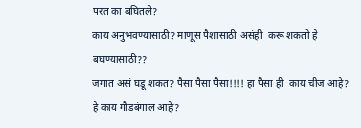परत का बघितले?
काय अनुभवण्यासाठी? माणूस पैशासाठी असंही  करू शकतो हे बघण्यासाठी??
जगात असं घडू शकत? पैसा पैसा पैसा!!!! हा पैसा ही  काय चीज आहे? हे काय गौडबंगाल आहे?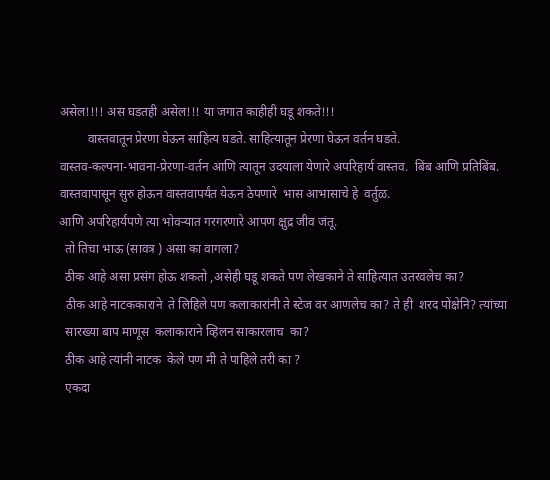असेल!!!! अस घडतही असेल!!! या जगात काहीही घडू शकते!!!
         वास्तवातून प्रेरणा घेऊन साहित्य घडते. साहित्यातून प्रेरणा घेऊन वर्तन घडते.
वास्तव-कल्पना-भावना-प्रेरणा-वर्तन आणि त्यातून उदयाला येणारे अपरिहार्य वास्तव.  बिंब आणि प्रतिबिंब.
वास्तवापासून सुरु होऊन वास्तवापर्यंत येऊन ठेपणारे  भास आभासाचे हे  वर्तुळ.
आणि अपरिहार्यपणे त्या भोवऱ्यात गरगरणारे आपण क्षुद्र जीव जंतू.
  तो तिचा भाऊ (सावत्र ) असा का वागला?
  ठीक आहे असा प्रसंग होऊ शकतो ,असेही घडू शकते पण लेखकाने ते साहित्यात उतरवलेच का?
  ठीक आहे नाटककाराने  ते लिहिले पण कलाकारांनी ते स्टेज वर आणलेच का? ते ही  शरद पोंक्षेनि? त्यांच्या
  सारख्या बाप माणूस  कलाकाराने व्हिलन साकारलाच  का?
  ठीक आहे त्यांनी नाटक  केले पण मी ते पाहिले तरी का ?
  एकदा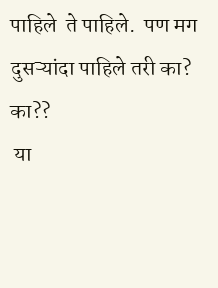पाहिले  ते पाहिले.  पण मग दुसऱ्यांदा पाहिले तरी का? का??
 या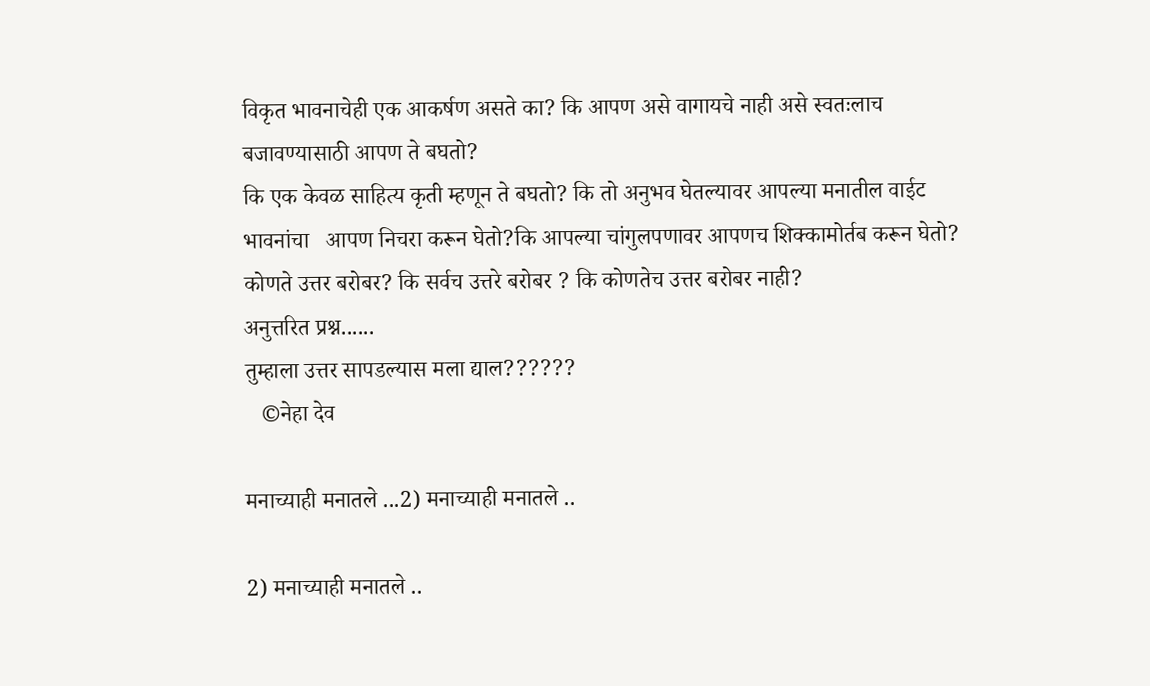विकृत भावनाचेही एक आकर्षण असते का? कि आपण असे वागायचे नाही असे स्वतःलाच बजावण्यासाठी आपण ते बघतो?
कि एक केवळ साहित्य कृती म्हणून ते बघतो? कि तो अनुभव घेतल्यावर आपल्या मनातील वाईट भावनांचा   आपण निचरा करून घेतो?कि आपल्या चांगुलपणावर आपणच शिक्कामोर्तब करून घेतो?
कोणते उत्तर बरोबर? कि सर्वच उत्तरे बरोबर ? कि कोणतेच उत्तर बरोबर नाही?
अनुत्तरित प्रश्न......
तुम्हाला उत्तर सापडल्यास मला द्याल??????
   ©नेहा देव

मनाच्याही मनातले ...2) मनाच्याही मनातले ..

2) मनाच्याही मनातले ..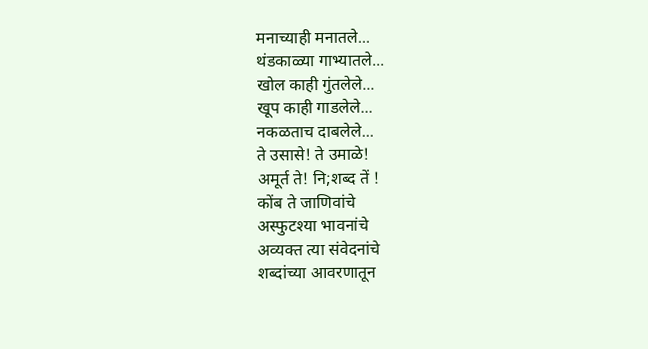मनाच्याही मनातले...
थंडकाळ्या गाभ्यातले...
खोल काही गुंतलेले...
खूप काही गाडलेले...
नकळताच दाबलेले...
ते उसासे! ते उमाळे!
अमूर्त ते! नि;शब्द तें !
कोंब ते जाणिवांचे
अस्फुटश्या भावनांचे
अव्यक्त त्या संवेदनांचे
शब्दांच्या आवरणातून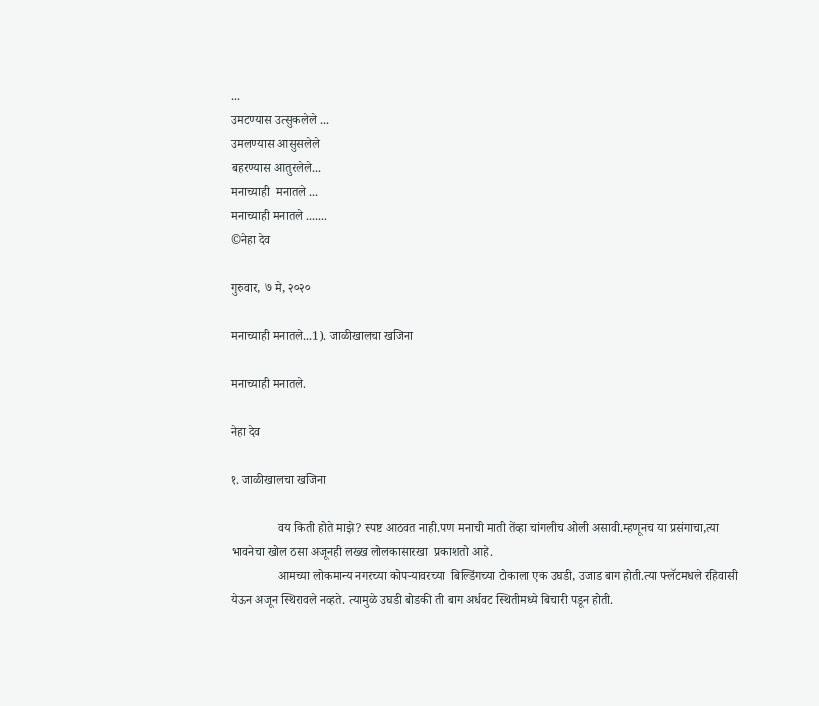...
उमटण्यास उत्सुकलेले ...
उमलण्यास आसुसलेले
बहरण्यास आतुरलेले...
मनाच्याही  मनातले ...
मनाच्याही मनातले .......
©नेहा देव

गुरुवार, ७ मे, २०२०

मनाच्याही मनातले...1). जाळीखालचा खजिना

मनाच्याही मनातले.

नेहा देव

१. जाळीखालचा खजिना

               वय किती होते माझे? स्पष्ट आठवत नाही.पण मनाची माती तेंव्हा चांगलीच ओली असावी.म्हणूनच या प्रसंगाचा,त्या भावनेचा खोल ठसा अजूनही लख्ख लोलकासारखा  प्रकाशतो आहे.
               आमच्या लोकमान्य नगरच्या कोपऱ्यावरच्या  बिल्डिंगच्या टोकाला एक उघडी, उजाड बाग होती.त्या फ्लॅटमधले रहिवासी येऊन अजून स्थिरावले नव्हते. त्यामुळे उघडी बोडकी ती बाग अर्धवट स्थितीमध्ये बिचारी पडून होती.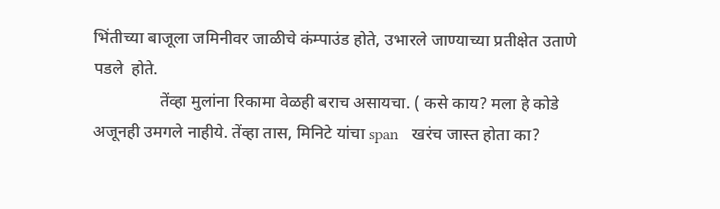भिंतीच्या बाजूला जमिनीवर जाळीचे कंम्पाउंड होते, उभारले जाण्याच्या प्रतीक्षेत उताणे पडले  होते.
                तेंव्हा मुलांना रिकामा वेळही बराच असायचा. ( कसे काय? मला हे कोडे अजूनही उमगले नाहीये. तेंव्हा तास, मिनिटे यांचा span   खरंच जास्त होता का?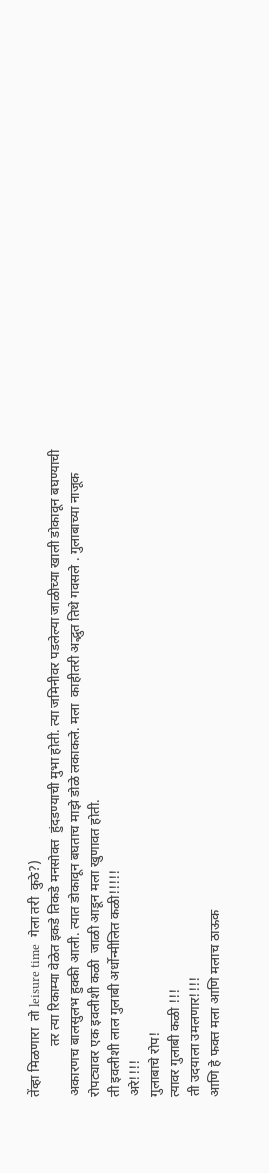तेंव्हा मिळणारा  तो leisure time  गेला तरी  कुठे?)
               तर त्या रिकाम्या वेळेत इकडे तिकडे मनसोक्त  हुंदडण्याची मुभा होती. त्या जमिनीवर पडलेल्या जाळीच्या खाली डोकावून बघण्याची अकारणच बालसुलभ हुक्की आली. त्यात डोकावून बघताच माझे डोळे लकाकले. मला  काहीतरी अद्भुत तिथे गवसले . गुलाबाच्या नाजूक रोपट्यावर एक इवलीशी कळी  जाळी आडून मला खुणावत होती.
ती इवलीशी लाल गुलाबी अर्धोन्मीलित कळी!!!!!
अरे!!!!
गुलाबाचे रोप!
त्यावर गुलाबी कळी !!!
ती उदयाला उमलणार!!!!
आणि हे फक्त मला आणि मलाच ठाऊक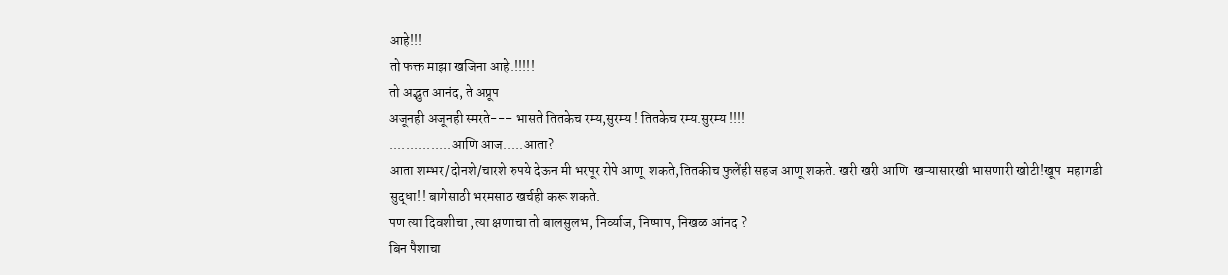आहे!!!
तो फक्त माझा खजिना आहे.!!!!!
तो अद्भुत आनंद, ते अप्रूप
अजूनही अजूनही स्मरते--- भासते तितकेच रम्य,सुरम्य ! तितकेच रम्य.सुरम्य !!!!
...............आणि आज.....आता?
आता शम्भर/दोनशे/चारशे रुपये देऊन मी भरपूर रोपे आणू  शकते,तितकीच फुलेंही सहज आणू शकते. खरी खरी आणि  खऱ्यासारखी भासणारी खोटी!खूप  महागडी सुद्धा!! बागेसाठी भरमसाठ खर्चही करू शकते.
पण त्या दिवशीचा ,त्या क्षणाचा तो बालसुलभ, निर्व्याज, निष्पाप, निखळ आंनद ?
बिन पैशाचा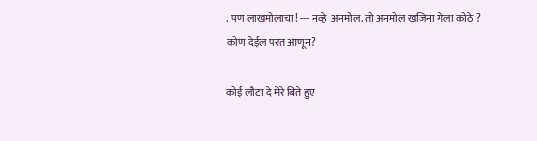. पण लाखमोलाचा! --- नव्हे  अनमोल. तो अनमोल खजिना गेला कोठे ?
कोण देईल परत आणून?

कोई लौटा दे मेरे बिते हुए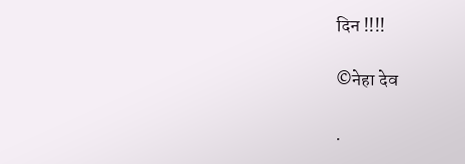दिन !!!!

©नेहा देव

.